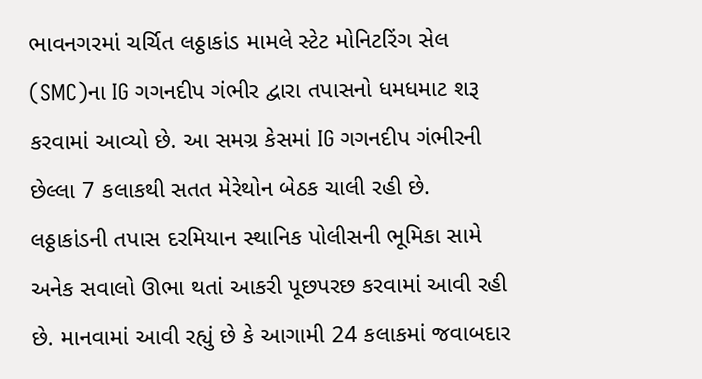ભાવનગરમાં ચર્ચિત લઠ્ઠાકાંડ મામલે સ્ટેટ મોનિટરિંગ સેલ (SMC)ના IG ગગનદીપ ગંભીર દ્વારા તપાસનો ધમધમાટ શરૂ કરવામાં આવ્યો છે. આ સમગ્ર કેસમાં IG ગગનદીપ ગંભીરની છેલ્લા 7 કલાકથી સતત મેરેથોન બેઠક ચાલી રહી છે. લઠ્ઠાકાંડની તપાસ દરમિયાન સ્થાનિક પોલીસની ભૂમિકા સામે અનેક સવાલો ઊભા થતાં આકરી પૂછપરછ કરવામાં આવી રહી છે. માનવામાં આવી રહ્યું છે કે આગામી 24 કલાકમાં જવાબદાર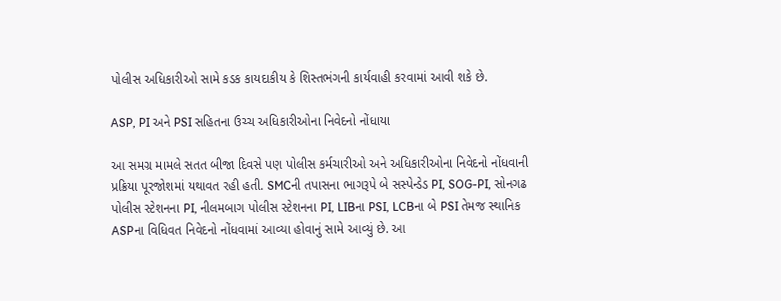પોલીસ અધિકારીઓ સામે કડક કાયદાકીય કે શિસ્તભંગની કાર્યવાહી કરવામાં આવી શકે છે.

ASP, PI અને PSI સહિતના ઉચ્ચ અધિકારીઓના નિવેદનો નોંધાયા

આ સમગ્ર મામલે સતત બીજા દિવસે પણ પોલીસ કર્મચારીઓ અને અધિકારીઓના નિવેદનો નોંધવાની પ્રક્રિયા પૂરજોશમાં યથાવત રહી હતી. SMCની તપાસના ભાગરૂપે બે સસ્પેન્ડેડ PI, SOG-PI, સોનગઢ પોલીસ સ્ટેશનના PI, નીલમબાગ પોલીસ સ્ટેશનના PI, LIBના PSI, LCBના બે PSI તેમજ સ્થાનિક ASPના વિધિવત નિવેદનો નોંધવામાં આવ્યા હોવાનું સામે આવ્યું છે. આ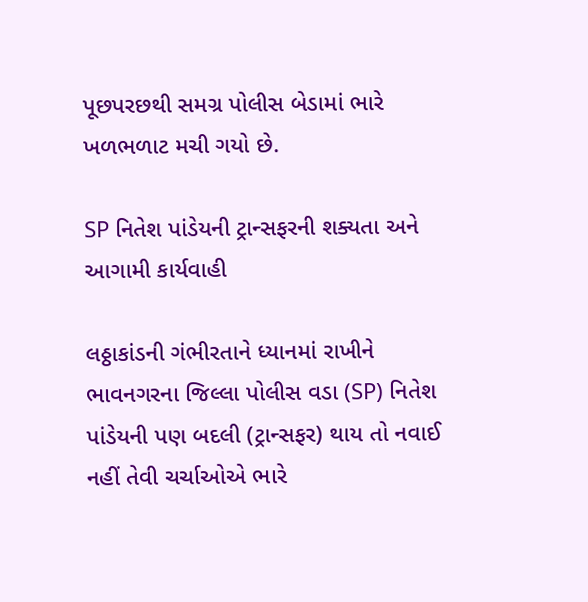પૂછપરછથી સમગ્ર પોલીસ બેડામાં ભારે ખળભળાટ મચી ગયો છે.

SP નિતેશ પાંડેયની ટ્રાન્સફરની શક્યતા અને આગામી કાર્યવાહી

લઠ્ઠાકાંડની ગંભીરતાને ધ્યાનમાં રાખીને ભાવનગરના જિલ્લા પોલીસ વડા (SP) નિતેશ પાંડેયની પણ બદલી (ટ્રાન્સફર) થાય તો નવાઈ નહીં તેવી ચર્ચાઓએ ભારે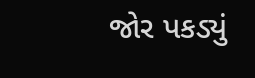જોર પકડ્યું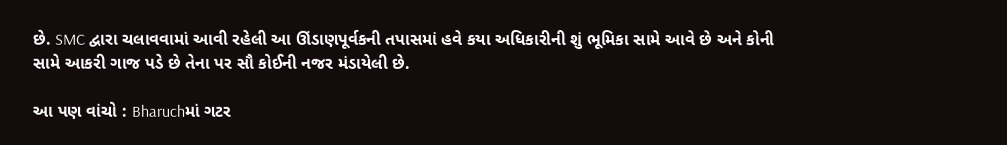છે. SMC દ્વારા ચલાવવામાં આવી રહેલી આ ઊંડાણપૂર્વકની તપાસમાં હવે કયા અધિકારીની શું ભૂમિકા સામે આવે છે અને કોની સામે આકરી ગાજ પડે છે તેના પર સૌ કોઈની નજર મંડાયેલી છે.

આ પણ વાંચો : Bharuchમાં ગટર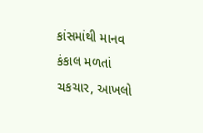કાંસમાંથી માનવ કંકાલ મળતાં ચકચાર, આખલો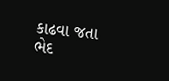કાઢવા જતા ભેદ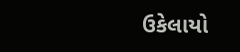ઉકેલાયો